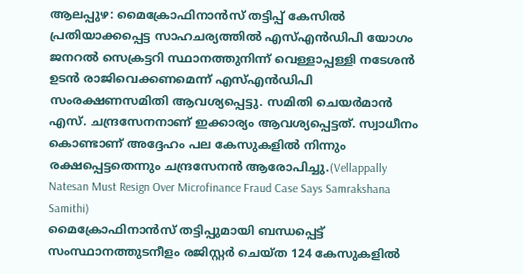ആലപ്പുഴ: മൈക്രോഫിനാൻസ് തട്ടിപ്പ് കേസിൽ പ്രതിയാക്കപ്പെട്ട സാഹചര്യത്തിൽ എസ്എൻഡിപി യോഗം ജനറൽ സെക്രട്ടറി സ്ഥാനത്തുനിന്ന് വെള്ളാപ്പള്ളി നടേശൻ ഉടൻ രാജിവെക്കണമെന്ന് എസ്എൻഡിപി സംരക്ഷണസമിതി ആവശ്യപ്പെട്ടു. സമിതി ചെയർമാൻ എസ്. ചന്ദ്രസേനനാണ് ഇക്കാര്യം ആവശ്യപ്പെട്ടത്. സ്വാധീനം കൊണ്ടാണ് അദ്ദേഹം പല കേസുകളിൽ നിന്നും രക്ഷപ്പെട്ടതെന്നും ചന്ദ്രസേനൻ ആരോപിച്ചു.(Vellappally Natesan Must Resign Over Microfinance Fraud Case Says Samrakshana Samithi)
മൈക്രോഫിനാൻസ് തട്ടിപ്പുമായി ബന്ധപ്പെട്ട് സംസ്ഥാനത്തുടനീളം രജിസ്റ്റർ ചെയ്ത 124 കേസുകളിൽ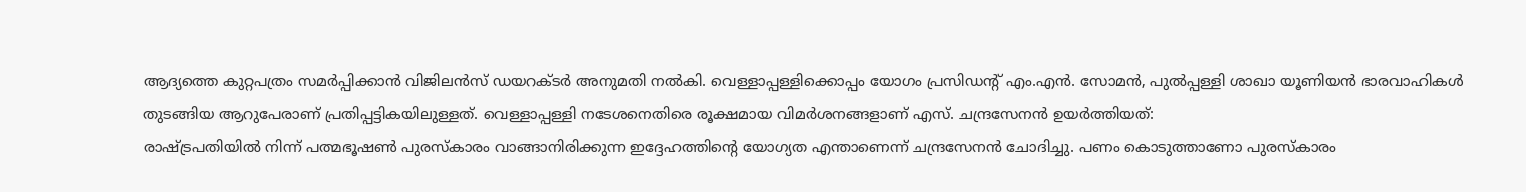ആദ്യത്തെ കുറ്റപത്രം സമർപ്പിക്കാൻ വിജിലൻസ് ഡയറക്ടർ അനുമതി നൽകി. വെള്ളാപ്പള്ളിക്കൊപ്പം യോഗം പ്രസിഡന്റ് എം.എൻ. സോമൻ, പുൽപ്പള്ളി ശാഖാ യൂണിയൻ ഭാരവാഹികൾ തുടങ്ങിയ ആറുപേരാണ് പ്രതിപ്പട്ടികയിലുള്ളത്. വെള്ളാപ്പള്ളി നടേശനെതിരെ രൂക്ഷമായ വിമർശനങ്ങളാണ് എസ്. ചന്ദ്രസേനൻ ഉയർത്തിയത്:
രാഷ്ട്രപതിയിൽ നിന്ന് പത്മഭൂഷൺ പുരസ്കാരം വാങ്ങാനിരിക്കുന്ന ഇദ്ദേഹത്തിന്റെ യോഗ്യത എന്താണെന്ന് ചന്ദ്രസേനൻ ചോദിച്ചു. പണം കൊടുത്താണോ പുരസ്കാരം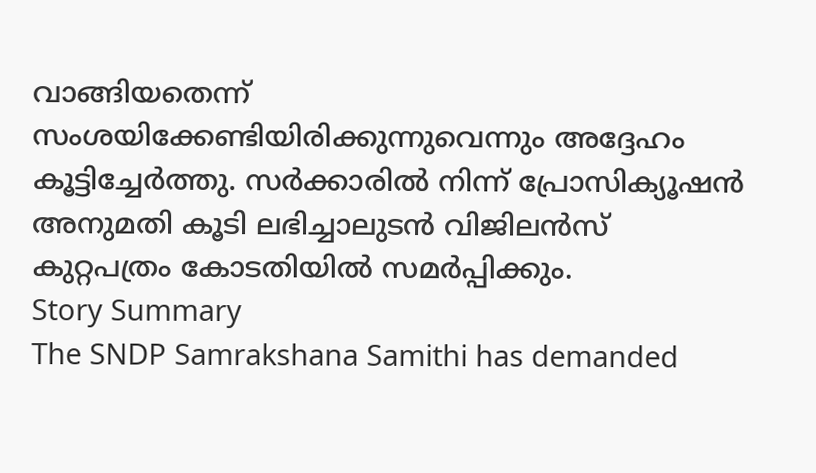വാങ്ങിയതെന്ന് സംശയിക്കേണ്ടിയിരിക്കുന്നുവെന്നും അദ്ദേഹം കൂട്ടിച്ചേർത്തു. സർക്കാരിൽ നിന്ന് പ്രോസിക്യൂഷൻ അനുമതി കൂടി ലഭിച്ചാലുടൻ വിജിലൻസ് കുറ്റപത്രം കോടതിയിൽ സമർപ്പിക്കും.
Story Summary
The SNDP Samrakshana Samithi has demanded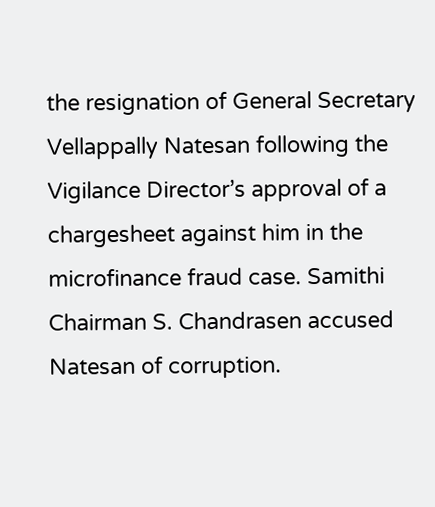the resignation of General Secretary Vellappally Natesan following the Vigilance Director’s approval of a chargesheet against him in the microfinance fraud case. Samithi Chairman S. Chandrasen accused Natesan of corruption.